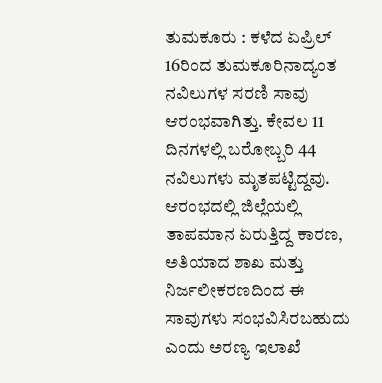ತುಮಕೂರು : ಕಳೆದ ಏಪ್ರಿಲ್ 16ರಿಂದ ತುಮಕೂರಿನಾದ್ಯಂತ ನವಿಲುಗಳ ಸರಣಿ ಸಾವು ಆರಂಭವಾಗಿತ್ತು. ಕೇವಲ 11 ದಿನಗಳಲ್ಲಿ ಬರೋಬ್ಬರಿ 44 ನವಿಲುಗಳು ಮೃತಪಟ್ಟಿದ್ದವು. ಆರಂಭದಲ್ಲಿ ಜಿಲ್ಲೆಯಲ್ಲಿ ತಾಪಮಾನ ಏರುತ್ತಿದ್ದ ಕಾರಣ, ಅತಿಯಾದ ಶಾಖ ಮತ್ತು ನಿರ್ಜಲೀಕರಣದಿಂದ ಈ ಸಾವುಗಳು ಸಂಭವಿಸಿರಬಹುದು ಎಂದು ಅರಣ್ಯ ಇಲಾಖೆ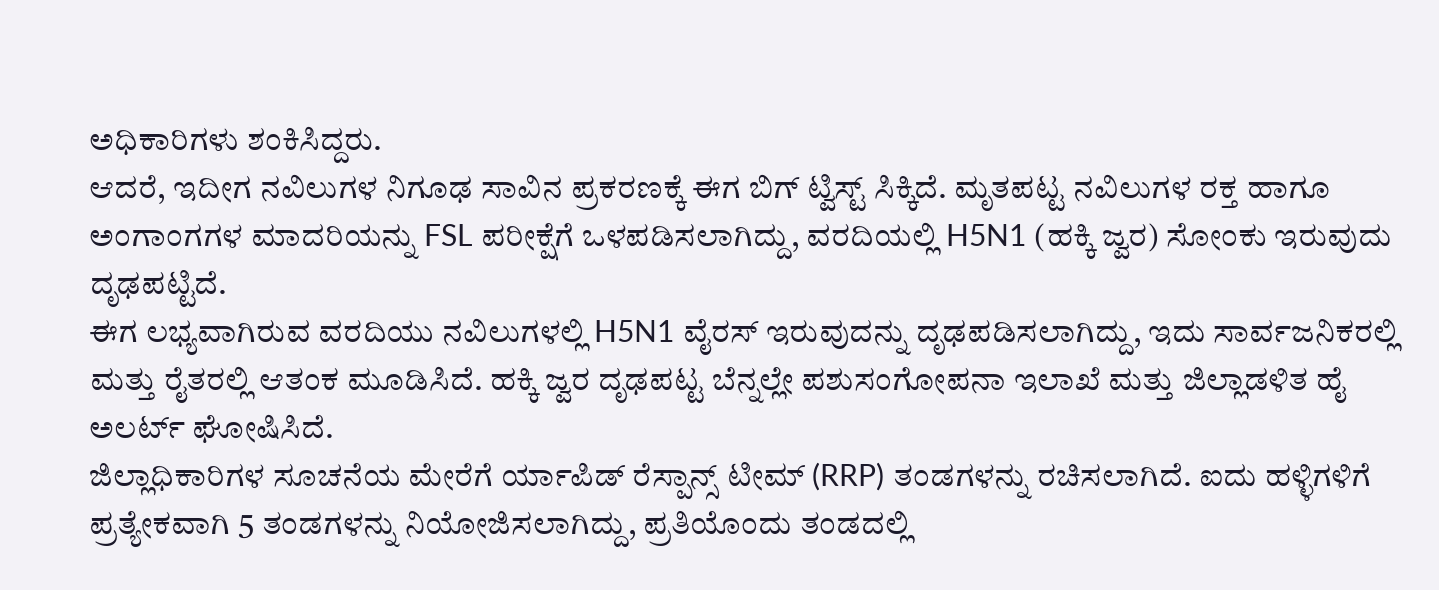ಅಧಿಕಾರಿಗಳು ಶಂಕಿಸಿದ್ದರು.
ಆದರೆ, ಇದೀಗ ನವಿಲುಗಳ ನಿಗೂಢ ಸಾವಿನ ಪ್ರಕರಣಕ್ಕೆ ಈಗ ಬಿಗ್ ಟ್ವಿಸ್ಟ್ ಸಿಕ್ಕಿದೆ. ಮೃತಪಟ್ಟ ನವಿಲುಗಳ ರಕ್ತ ಹಾಗೂ ಅಂಗಾಂಗಗಳ ಮಾದರಿಯನ್ನು FSL ಪರೀಕ್ಷೆಗೆ ಒಳಪಡಿಸಲಾಗಿದ್ದು, ವರದಿಯಲ್ಲಿ H5N1 (ಹಕ್ಕಿ ಜ್ವರ) ಸೋಂಕು ಇರುವುದು ದೃಢಪಟ್ಟಿದೆ.
ಈಗ ಲಭ್ಯವಾಗಿರುವ ವರದಿಯು ನವಿಲುಗಳಲ್ಲಿ H5N1 ವೈರಸ್ ಇರುವುದನ್ನು ದೃಢಪಡಿಸಲಾಗಿದ್ದು, ಇದು ಸಾರ್ವಜನಿಕರಲ್ಲಿ ಮತ್ತು ರೈತರಲ್ಲಿ ಆತಂಕ ಮೂಡಿಸಿದೆ. ಹಕ್ಕಿ ಜ್ವರ ದೃಢಪಟ್ಟ ಬೆನ್ನಲ್ಲೇ ಪಶುಸಂಗೋಪನಾ ಇಲಾಖೆ ಮತ್ತು ಜಿಲ್ಲಾಡಳಿತ ಹೈ ಅಲರ್ಟ್ ಘೋಷಿಸಿದೆ.
ಜಿಲ್ಲಾಧಿಕಾರಿಗಳ ಸೂಚನೆಯ ಮೇರೆಗೆ ರ್ಯಾಪಿಡ್ ರೆಸ್ಪಾನ್ಸ್ ಟೀಮ್ (RRP) ತಂಡಗಳನ್ನು ರಚಿಸಲಾಗಿದೆ. ಐದು ಹಳ್ಳಿಗಳಿಗೆ ಪ್ರತ್ಯೇಕವಾಗಿ 5 ತಂಡಗಳನ್ನು ನಿಯೋಜಿಸಲಾಗಿದ್ದು, ಪ್ರತಿಯೊಂದು ತಂಡದಲ್ಲಿ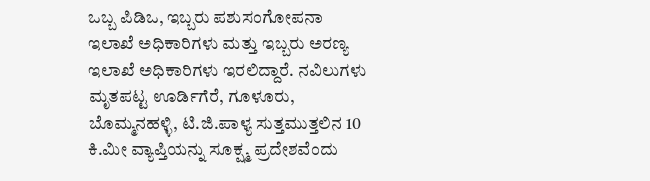ಒಬ್ಬ ಪಿಡಿಒ, ಇಬ್ಬರು ಪಶುಸಂಗೋಪನಾ ಇಲಾಖೆ ಅಧಿಕಾರಿಗಳು ಮತ್ತು ಇಬ್ಬರು ಅರಣ್ಯ ಇಲಾಖೆ ಅಧಿಕಾರಿಗಳು ಇರಲಿದ್ದಾರೆ. ನವಿಲುಗಳು ಮೃತಪಟ್ಟ ಊರ್ಡಿಗೆರೆ, ಗೂಳೂರು, ಬೊಮ್ಮನಹಳ್ಳಿ, ಟಿ.ಜಿ.ಪಾಳ್ಯ ಸುತ್ತಮುತ್ತಲಿನ 10 ಕಿ.ಮೀ ವ್ಯಾಪ್ತಿಯನ್ನು ಸೂಕ್ಷ್ಮ ಪ್ರದೇಶವೆಂದು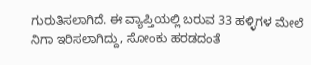ಗುರುತಿಸಲಾಗಿದೆ. ಈ ವ್ಯಾಪ್ತಿಯಲ್ಲಿ ಬರುವ 33 ಹಳ್ಳಿಗಳ ಮೇಲೆ ನಿಗಾ ಇರಿಸಲಾಗಿದ್ದು, ಸೋಂಕು ಹರಡದಂತೆ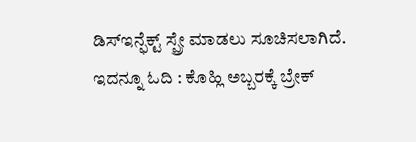ಡಿಸ್ಇನ್ಫೆಕ್ಟ್ ಸ್ಪ್ರೇ ಮಾಡಲು ಸೂಚಿಸಲಾಗಿದೆ.
ಇದನ್ನೂ ಓದಿ : ಕೊಹ್ಲಿ ಅಬ್ಬರಕ್ಕೆ ಬ್ರೇಕ್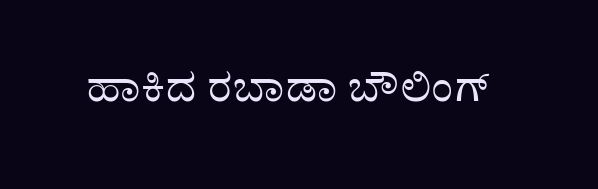ಹಾಕಿದ ರಬಾಡಾ ಬೌಲಿಂಗ್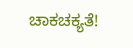ಚಾಕಚಕ್ಯತೆ!